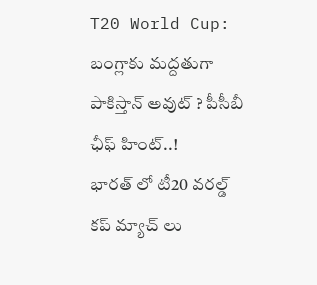T20 World Cup: బంగ్లాకు మద్దతుగా పాకిస్తాన్ అవుట్ ? పీసీబీ ఛీఫ్ హింట్..!
భారత్ లో టీ20 వరల్డ్ కప్ మ్యాచ్ లు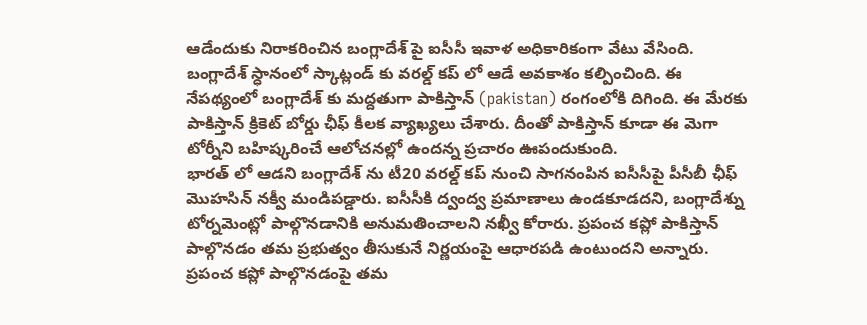ఆడేందుకు నిరాకరించిన బంగ్లాదేశ్ పై ఐసీసీ ఇవాళ అధికారికంగా వేటు వేసింది. బంగ్లాదేశ్ స్ధానంలో స్కాట్లండ్ కు వరల్డ్ కప్ లో ఆడే అవకాశం కల్పించింది. ఈ నేపథ్యంలో బంగ్లాదేశ్ కు మద్దతుగా పాకిస్తాన్ (pakistan) రంగంలోకి దిగింది. ఈ మేరకు పాకిస్తాన్ క్రికెట్ బోర్డు ఛీఫ్ కీలక వ్యాఖ్యలు చేశారు. దీంతో పాకిస్తాన్ కూడా ఈ మెగా టోర్నీని బహిష్కరించే ఆలోచనల్లో ఉందన్న ప్రచారం ఊపందుకుంది.
భారత్ లో ఆడని బంగ్లాదేశ్ ను టీ20 వరల్డ్ కప్ నుంచి సాగనంపిన ఐసీసీపై పీసీబీ ఛీఫ్ మొహసిన్ నక్వీ మండిపడ్డారు. ఐసీసీకి ద్వంద్వ ప్రమాణాలు ఉండకూడదని, బంగ్లాదేశ్ను టోర్నమెంట్లో పాల్గొనడానికి అనుమతించాలని నఖ్వీ కోరారు. ప్రపంచ కప్లో పాకిస్తాన్ పాల్గొనడం తమ ప్రభుత్వం తీసుకునే నిర్ణయంపై ఆధారపడి ఉంటుందని అన్నారు. ప్రపంచ కప్లో పాల్గొనడంపై తమ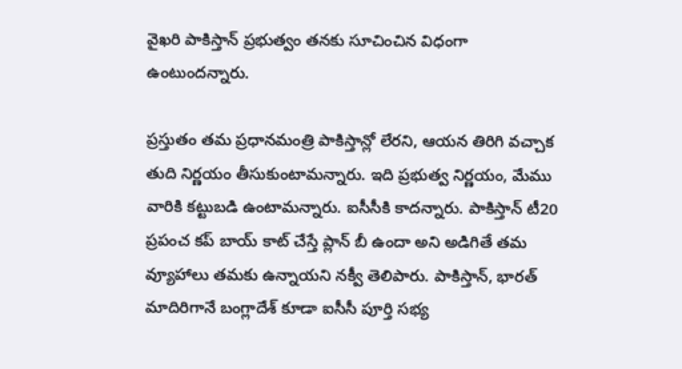వైఖరి పాకిస్తాన్ ప్రభుత్వం తనకు సూచించిన విధంగా ఉంటుందన్నారు.

ప్రస్తుతం తమ ప్రధానమంత్రి పాకిస్తాన్లో లేరని, ఆయన తిరిగి వచ్చాక తుది నిర్ణయం తీసుకుంటామన్నారు. ఇది ప్రభుత్వ నిర్ణయం, మేము వారికి కట్టుబడి ఉంటామన్నారు. ఐసీసీకి కాదన్నారు. పాకిస్తాన్ టీ20 ప్రపంచ కప్ బాయ్ కాట్ చేస్తే ప్లాన్ బీ ఉందా అని అడిగితే తమ వ్యూహాలు తమకు ఉన్నాయని నక్వీ తెలిపారు. పాకిస్తాన్, భారత్ మాదిరిగానే బంగ్లాదేశ్ కూడా ఐసీసీ పూర్తి సభ్య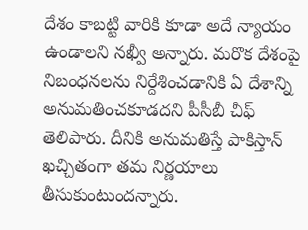దేశం కాబట్టి వారికి కూడా అదే న్యాయం ఉండాలని నఖ్వీ అన్నారు. మరొక దేశంపై నిబంధనలను నిర్దేశించడానికి ఏ దేశాన్ని అనుమతించకూడదని పీసీబీ చీఫ్ తెలిపారు. దీనికి అనుమతిస్తే పాకిస్తాన్ ఖచ్చితంగా తమ నిర్ణయాలు తీసుకుంటుందన్నారు.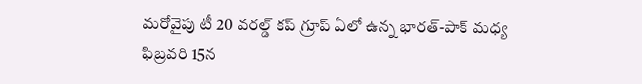మరోవైపు టీ 20 వరల్డ్ కప్ గ్రూప్ ఏలో ఉన్న భారత్-పాక్ మధ్య ఫిబ్రవరి 15న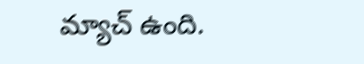మ్యాచ్ ఉంది.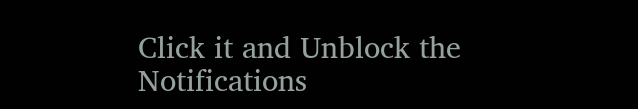Click it and Unblock the Notifications